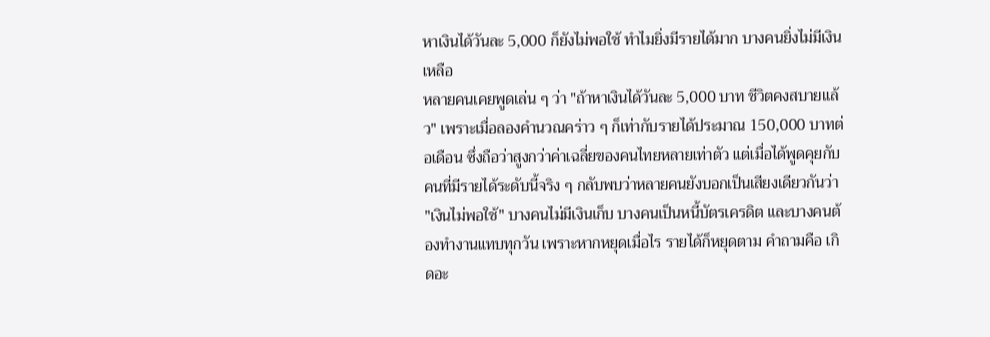หาเงินได้วันละ 5,000 ก็ยังไม่พอใช้ ทำไมยิ่งมีรายได้มาก บางคนยิ่งไม่มีเงินเหลือ
หลายคนเคยพูดเล่น ๆ ว่า "ถ้าหาเงินได้วันละ 5,000 บาท ชีวิตคงสบายแล้ว" เพราะเมื่อลองคำนวณคร่าว ๆ ก็เท่ากับรายได้ประมาณ 150,000 บาทต่อเดือน ซึ่งถือว่าสูงกว่าค่าเฉลี่ยของคนไทยหลายเท่าตัว แต่เมื่อได้พูดคุยกับคนที่มีรายได้ระดับนี้จริง ๆ กลับพบว่าหลายคนยังบอกเป็นเสียงเดียวกันว่า "เงินไม่พอใช้" บางคนไม่มีเงินเก็บ บางคนเป็นหนี้บัตรเครดิต และบางคนต้องทำงานแทบทุกวัน เพราะหากหยุดเมื่อไร รายได้ก็หยุดตาม คำถามคือ เกิดอะ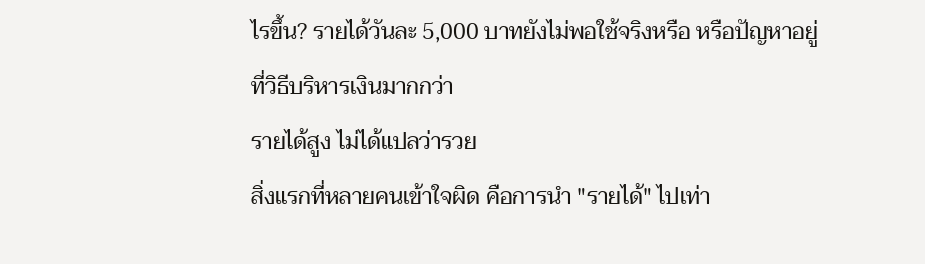ไรขึ้น? รายได้วันละ 5,000 บาทยังไม่พอใช้จริงหรือ หรือปัญหาอยู่ที่วิธีบริหารเงินมากกว่า
รายได้สูง ไม่ได้แปลว่ารวย
สิ่งแรกที่หลายคนเข้าใจผิด คือการนำ "รายได้" ไปเท่า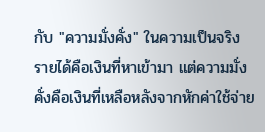กับ "ความมั่งคั่ง" ในความเป็นจริง รายได้คือเงินที่หาเข้ามา แต่ความมั่งคั่งคือเงินที่เหลือหลังจากหักค่าใช้จ่าย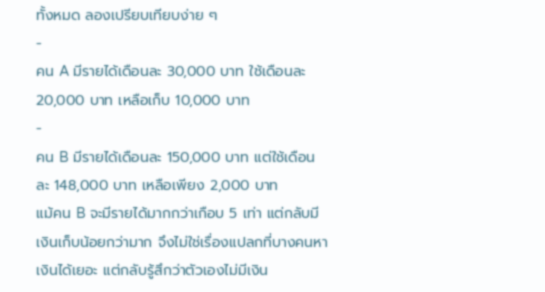ทั้งหมด ลองเปรียบเทียบง่าย ๆ
-
คน A มีรายได้เดือนละ 30,000 บาท ใช้เดือนละ 20,000 บาท เหลือเก็บ 10,000 บาท
-
คน B มีรายได้เดือนละ 150,000 บาท แต่ใช้เดือนละ 148,000 บาท เหลือเพียง 2,000 บาท
แม้คน B จะมีรายได้มากกว่าเกือบ 5 เท่า แต่กลับมีเงินเก็บน้อยกว่ามาก จึงไม่ใช่เรื่องแปลกที่บางคนหาเงินได้เยอะ แต่กลับรู้สึกว่าตัวเองไม่มีเงิน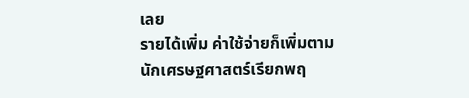เลย
รายได้เพิ่ม ค่าใช้จ่ายก็เพิ่มตาม
นักเศรษฐศาสตร์เรียกพฤ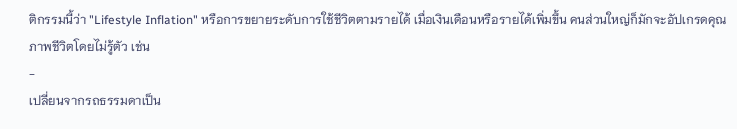ติกรรมนี้ว่า "Lifestyle Inflation" หรือการขยายระดับการใช้ชีวิตตามรายได้ เมื่อเงินเดือนหรือรายได้เพิ่มขึ้น คนส่วนใหญ่ก็มักจะอัปเกรดคุณภาพชีวิตโดยไม่รู้ตัว เช่น
-
เปลี่ยนจากรถธรรมดาเป็น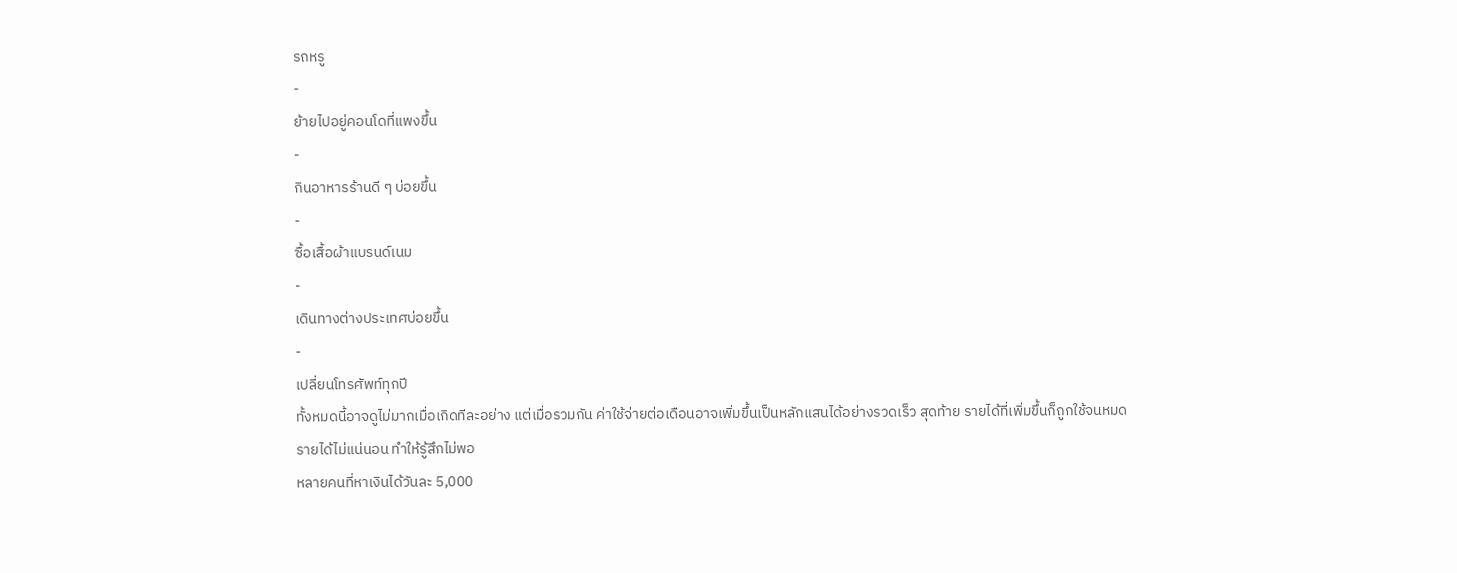รถหรู
-
ย้ายไปอยู่คอนโดที่แพงขึ้น
-
กินอาหารร้านดี ๆ บ่อยขึ้น
-
ซื้อเสื้อผ้าแบรนด์เนม
-
เดินทางต่างประเทศบ่อยขึ้น
-
เปลี่ยนโทรศัพท์ทุกปี
ทั้งหมดนี้อาจดูไม่มากเมื่อเกิดทีละอย่าง แต่เมื่อรวมกัน ค่าใช้จ่ายต่อเดือนอาจเพิ่มขึ้นเป็นหลักแสนได้อย่างรวดเร็ว สุดท้าย รายได้ที่เพิ่มขึ้นก็ถูกใช้จนหมด
รายได้ไม่แน่นอน ทำให้รู้สึกไม่พอ
หลายคนที่หาเงินได้วันละ 5,000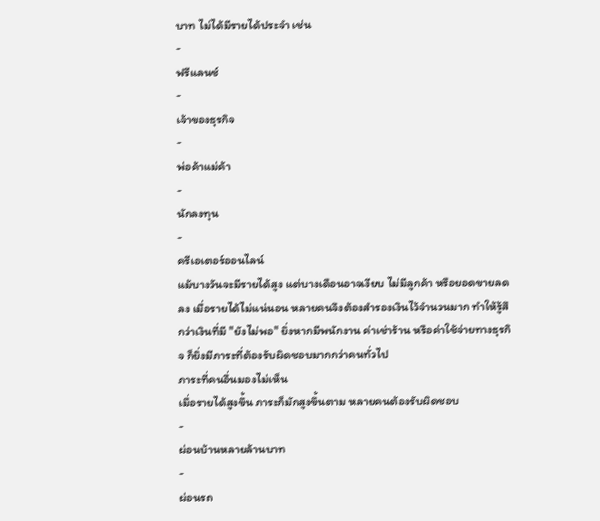บาท ไม่ได้มีรายได้ประจำ เช่น
-
ฟรีแลนซ์
-
เจ้าของธุรกิจ
-
พ่อค้าแม่ค้า
-
นักลงทุน
-
ครีเอเตอร์ออนไลน์
แม้บางวันจะมีรายได้สูง แต่บางเดือนอาจเงียบ ไม่มีลูกค้า หรือยอดขายลดลง เมื่อรายได้ไม่แน่นอน หลายคนจึงต้องสำรองเงินไว้จำนวนมาก ทำให้รู้สึกว่าเงินที่มี "ยังไม่พอ" ยิ่งหากมีพนักงาน ค่าเช่าร้าน หรือค่าใช้จ่ายทางธุรกิจ ก็ยิ่งมีภาระที่ต้องรับผิดชอบมากกว่าคนทั่วไป
ภาระที่คนอื่นมองไม่เห็น
เมื่อรายได้สูงขึ้น ภาระก็มักสูงขึ้นตาม หลายคนต้องรับผิดชอบ
-
ผ่อนบ้านหลายล้านบาท
-
ผ่อนรถ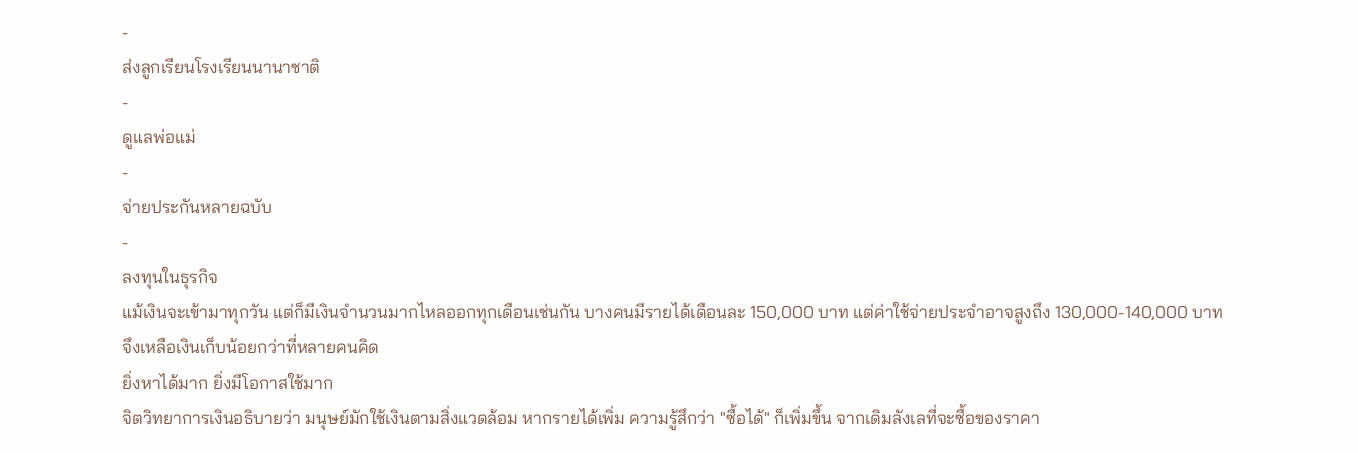-
ส่งลูกเรียนโรงเรียนนานาชาติ
-
ดูแลพ่อแม่
-
จ่ายประกันหลายฉบับ
-
ลงทุนในธุรกิจ
แม้เงินจะเข้ามาทุกวัน แต่ก็มีเงินจำนวนมากไหลออกทุกเดือนเช่นกัน บางคนมีรายได้เดือนละ 150,000 บาท แต่ค่าใช้จ่ายประจำอาจสูงถึง 130,000-140,000 บาท จึงเหลือเงินเก็บน้อยกว่าที่หลายคนคิด
ยิ่งหาได้มาก ยิ่งมีโอกาสใช้มาก
จิตวิทยาการเงินอธิบายว่า มนุษย์มักใช้เงินตามสิ่งแวดล้อม หากรายได้เพิ่ม ความรู้สึกว่า "ซื้อได้" ก็เพิ่มขึ้น จากเดิมลังเลที่จะซื้อของราคา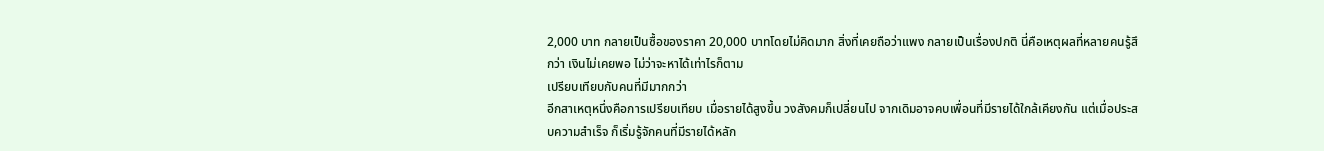2,000 บาท กลายเป็นซื้อของราคา 20,000 บาทโดยไม่คิดมาก สิ่งที่เคยถือว่าแพง กลายเป็นเรื่องปกติ นี่คือเหตุผลที่หลายคนรู้สึกว่า เงินไม่เคยพอ ไม่ว่าจะหาได้เท่าไรก็ตาม
เปรียบเทียบกับคนที่มีมากกว่า
อีกสาเหตุหนึ่งคือการเปรียบเทียบ เมื่อรายได้สูงขึ้น วงสังคมก็เปลี่ยนไป จากเดิมอาจคบเพื่อนที่มีรายได้ใกล้เคียงกัน แต่เมื่อประสบความสำเร็จ ก็เริ่มรู้จักคนที่มีรายได้หลัก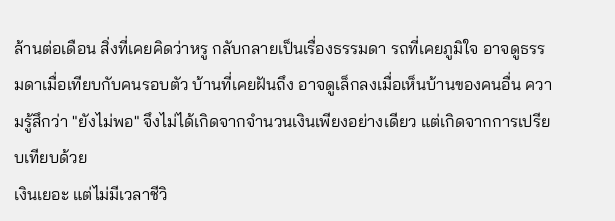ล้านต่อเดือน สิ่งที่เคยคิดว่าหรู กลับกลายเป็นเรื่องธรรมดา รถที่เคยภูมิใจ อาจดูธรรมดาเมื่อเทียบกับคนรอบตัว บ้านที่เคยฝันถึง อาจดูเล็กลงเมื่อเห็นบ้านของคนอื่น ความรู้สึกว่า "ยังไม่พอ" จึงไม่ได้เกิดจากจำนวนเงินเพียงอย่างเดียว แต่เกิดจากการเปรียบเทียบด้วย
เงินเยอะ แต่ไม่มีเวลาชีวิ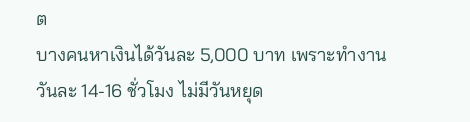ต
บางคนหาเงินได้วันละ 5,000 บาท เพราะทำงานวันละ 14-16 ชั่วโมง ไม่มีวันหยุด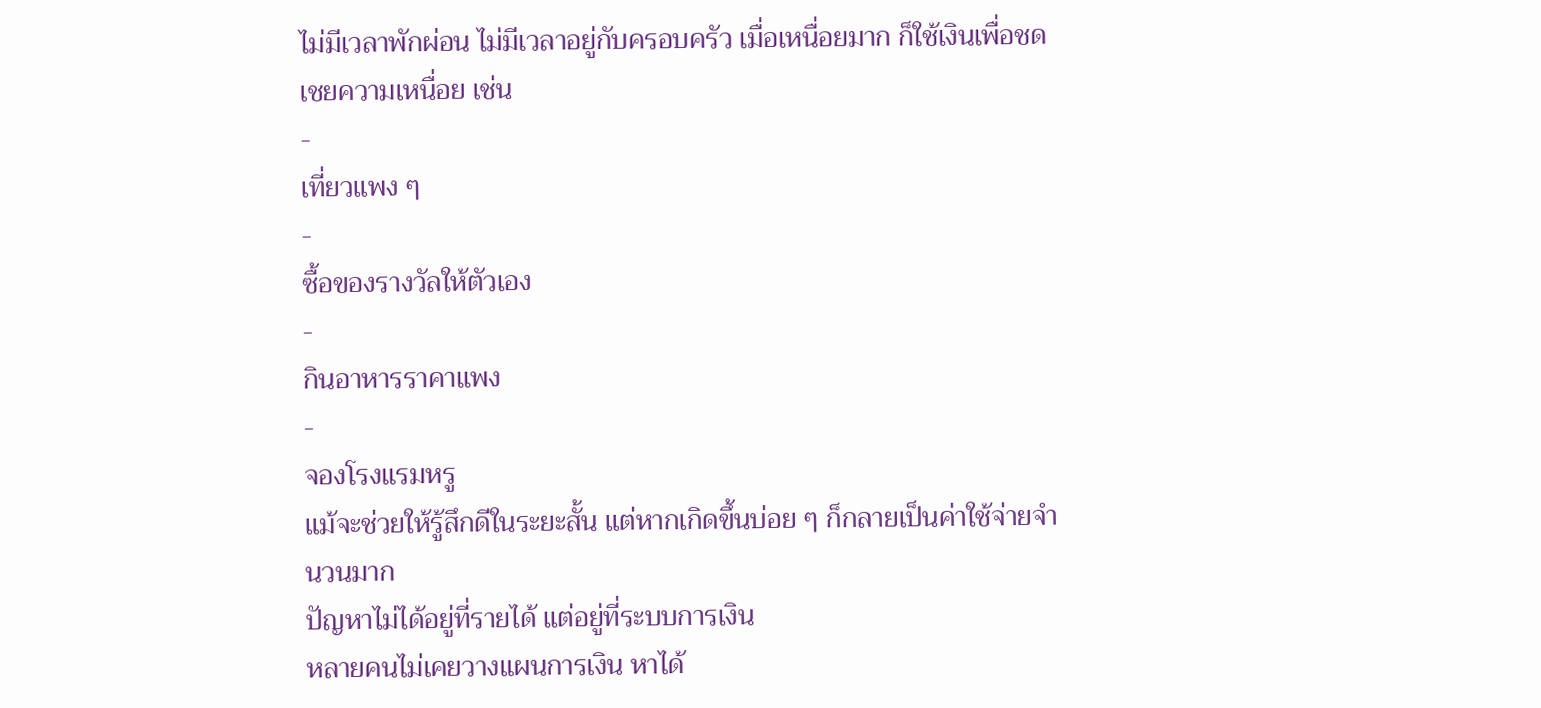ไม่มีเวลาพักผ่อน ไม่มีเวลาอยู่กับครอบครัว เมื่อเหนื่อยมาก ก็ใช้เงินเพื่อชดเชยความเหนื่อย เช่น
-
เที่ยวแพง ๆ
-
ซื้อของรางวัลให้ตัวเอง
-
กินอาหารราคาแพง
-
จองโรงแรมหรู
แม้จะช่วยให้รู้สึกดีในระยะสั้น แต่หากเกิดขึ้นบ่อย ๆ ก็กลายเป็นค่าใช้จ่ายจำนวนมาก
ปัญหาไม่ได้อยู่ที่รายได้ แต่อยู่ที่ระบบการเงิน
หลายคนไม่เคยวางแผนการเงิน หาได้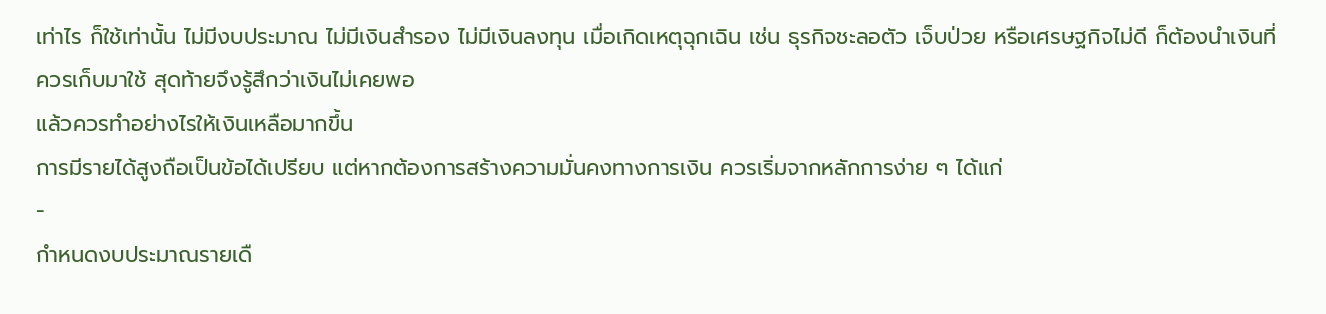เท่าไร ก็ใช้เท่านั้น ไม่มีงบประมาณ ไม่มีเงินสำรอง ไม่มีเงินลงทุน เมื่อเกิดเหตุฉุกเฉิน เช่น ธุรกิจชะลอตัว เจ็บป่วย หรือเศรษฐกิจไม่ดี ก็ต้องนำเงินที่ควรเก็บมาใช้ สุดท้ายจึงรู้สึกว่าเงินไม่เคยพอ
แล้วควรทำอย่างไรให้เงินเหลือมากขึ้น
การมีรายได้สูงถือเป็นข้อได้เปรียบ แต่หากต้องการสร้างความมั่นคงทางการเงิน ควรเริ่มจากหลักการง่าย ๆ ได้แก่
-
กำหนดงบประมาณรายเดื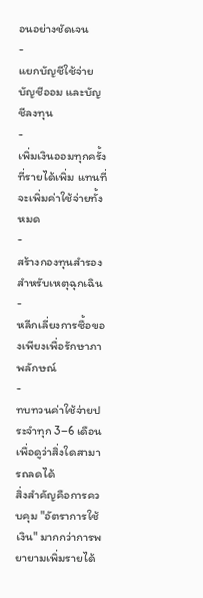อนอย่างชัดเจน
-
แยกบัญชีใช้จ่าย บัญชีออม และบัญชีลงทุน
-
เพิ่มเงินออมทุกครั้งที่รายได้เพิ่ม แทนที่จะเพิ่มค่าใช้จ่ายทั้งหมด
-
สร้างกองทุนสำรองสำหรับเหตุฉุกเฉิน
-
หลีกเลี่ยงการซื้อของเพียงเพื่อรักษาภาพลักษณ์
-
ทบทวนค่าใช้จ่ายประจำทุก 3–6 เดือน เพื่อดูว่าสิ่งใดสามารถลดได้
สิ่งสำคัญคือการควบคุม "อัตราการใช้เงิน" มากกว่าการพยายามเพิ่มรายได้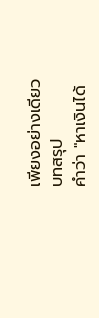เพียงอย่างเดียว
บทสรุป
คำว่า "หาเงินได้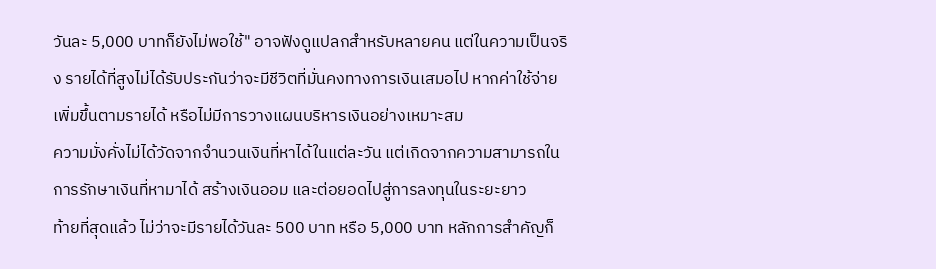วันละ 5,000 บาทก็ยังไม่พอใช้" อาจฟังดูแปลกสำหรับหลายคน แต่ในความเป็นจริง รายได้ที่สูงไม่ได้รับประกันว่าจะมีชีวิตที่มั่นคงทางการเงินเสมอไป หากค่าใช้จ่ายเพิ่มขึ้นตามรายได้ หรือไม่มีการวางแผนบริหารเงินอย่างเหมาะสม
ความมั่งคั่งไม่ได้วัดจากจำนวนเงินที่หาได้ในแต่ละวัน แต่เกิดจากความสามารถในการรักษาเงินที่หามาได้ สร้างเงินออม และต่อยอดไปสู่การลงทุนในระยะยาว
ท้ายที่สุดแล้ว ไม่ว่าจะมีรายได้วันละ 500 บาท หรือ 5,000 บาท หลักการสำคัญก็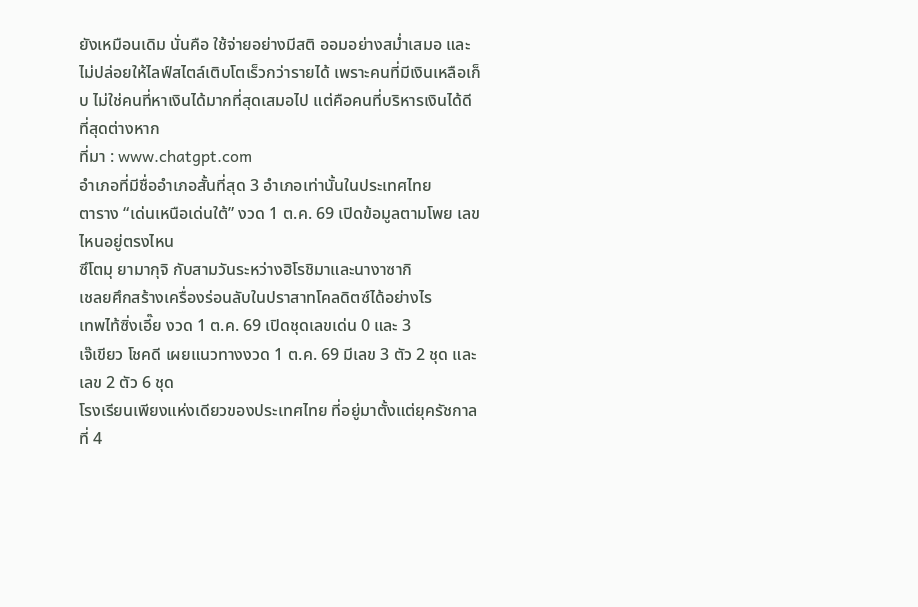ยังเหมือนเดิม นั่นคือ ใช้จ่ายอย่างมีสติ ออมอย่างสม่ำเสมอ และไม่ปล่อยให้ไลฟ์สไตล์เติบโตเร็วกว่ารายได้ เพราะคนที่มีเงินเหลือเก็บ ไม่ใช่คนที่หาเงินได้มากที่สุดเสมอไป แต่คือคนที่บริหารเงินได้ดีที่สุดต่างหาก
ที่มา : www.chatgpt.com
อำเภอที่มีชื่ออำเภอสั้นที่สุด 3 อำเภอเท่านั้นในประเทศไทย
ตาราง “เด่นเหนือเด่นใต้” งวด 1 ต.ค. 69 เปิดข้อมูลตามโพย เลขไหนอยู่ตรงไหน
ซึโตมุ ยามากุจิ กับสามวันระหว่างฮิโรชิมาและนางาซากิ
เชลยศึกสร้างเครื่องร่อนลับในปราสาทโคลดิตซ์ได้อย่างไร
เทพไท้ซิ่งเอี๊ย งวด 1 ต.ค. 69 เปิดชุดเลขเด่น 0 และ 3
เจ๊เขียว โชคดี เผยแนวทางงวด 1 ต.ค. 69 มีเลข 3 ตัว 2 ชุด และเลข 2 ตัว 6 ชุด
โรงเรียนเพียงแห่งเดียวของประเทศไทย ที่อยู่มาตั้งแต่ยุครัชกาลที่ 4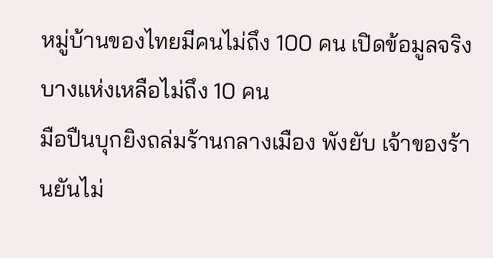หมู่บ้านของไทยมีคนไม่ถึง 100 คน เปิดข้อมูลจริง บางแห่งเหลือไม่ถึง 10 คน
มือปืนบุกยิงถล่มร้านกลางเมือง พังยับ เจ้าของร้านยันไม่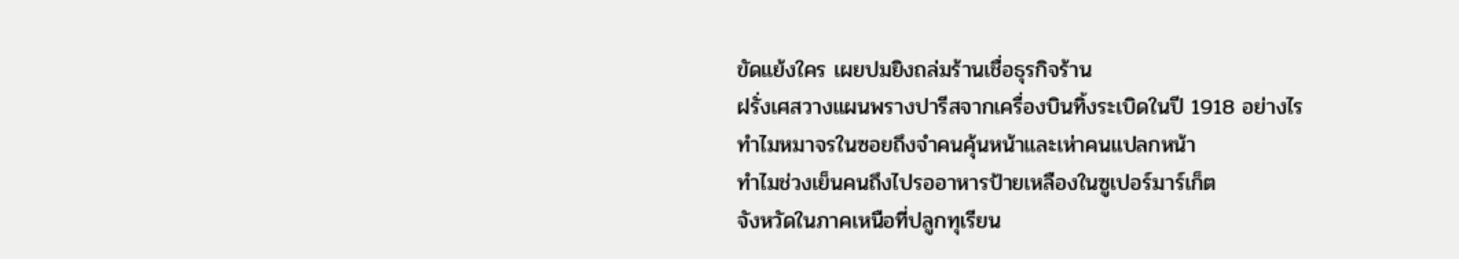ขัดแย้งใคร เผยปมยิงถล่มร้านเชื่อธุรกิจร้าน
ฝรั่งเศสวางแผนพรางปารีสจากเครื่องบินทิ้งระเบิดในปี 1918 อย่างไร
ทำไมหมาจรในซอยถึงจำคนคุ้นหน้าและเห่าคนแปลกหน้า
ทำไมช่วงเย็นคนถึงไปรออาหารป้ายเหลืองในซูเปอร์มาร์เก็ต
จังหวัดในภาคเหนือที่ปลูกทุเรียน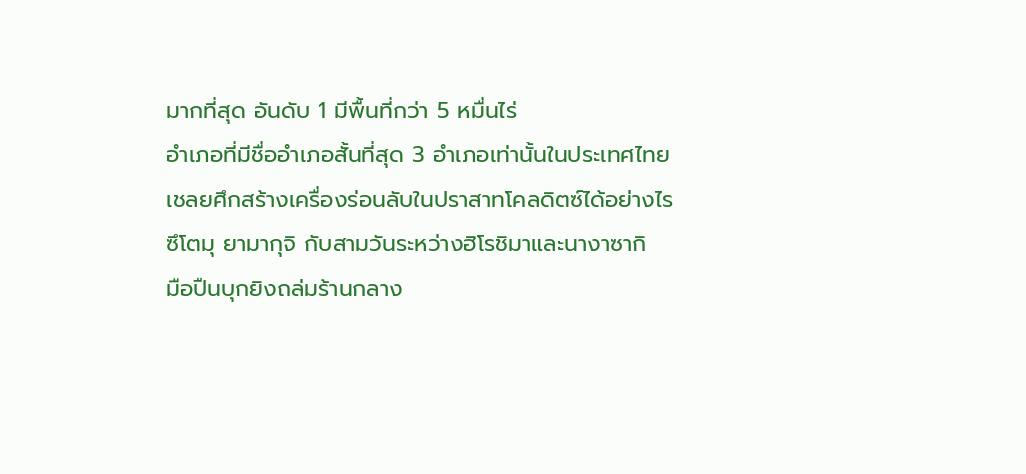มากที่สุด อันดับ 1 มีพื้นที่กว่า 5 หมื่นไร่
อำเภอที่มีชื่ออำเภอสั้นที่สุด 3 อำเภอเท่านั้นในประเทศไทย
เชลยศึกสร้างเครื่องร่อนลับในปราสาทโคลดิตซ์ได้อย่างไร
ซึโตมุ ยามากุจิ กับสามวันระหว่างฮิโรชิมาและนางาซากิ
มือปืนบุกยิงถล่มร้านกลาง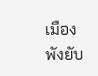เมือง พังยับ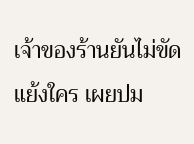เจ้าของร้านยันไม่ขัดแย้งใคร เผยปม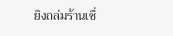ยิงถล่มร้านเชื่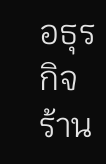อธุรกิจร้าน